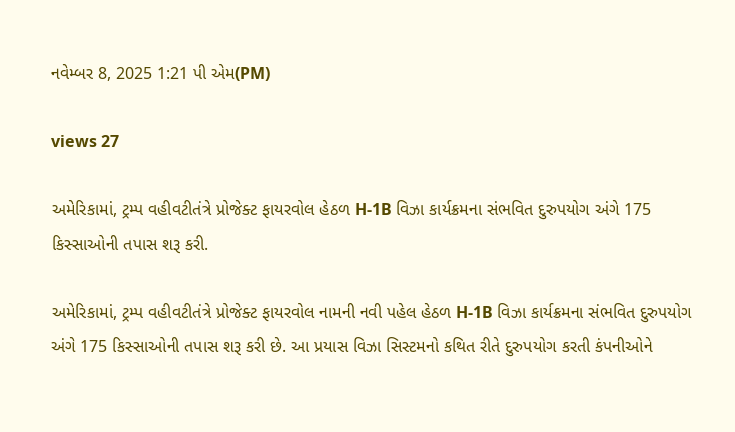નવેમ્બર 8, 2025 1:21 પી એમ(PM)

views 27

અમેરિકામાં, ટ્રમ્પ વહીવટીતંત્રે પ્રોજેક્ટ ફાયરવોલ હેઠળ H-1B વિઝા કાર્યક્રમના સંભવિત દુરુપયોગ અંગે 175 કિસ્સાઓની તપાસ શરૂ કરી.

અમેરિકામાં, ટ્રમ્પ વહીવટીતંત્રે પ્રોજેક્ટ ફાયરવોલ નામની નવી પહેલ હેઠળ H-1B વિઝા કાર્યક્રમના સંભવિત દુરુપયોગ અંગે 175 કિસ્સાઓની તપાસ શરૂ કરી છે. આ પ્રયાસ વિઝા સિસ્ટમનો કથિત રીતે દુરુપયોગ કરતી કંપનીઓને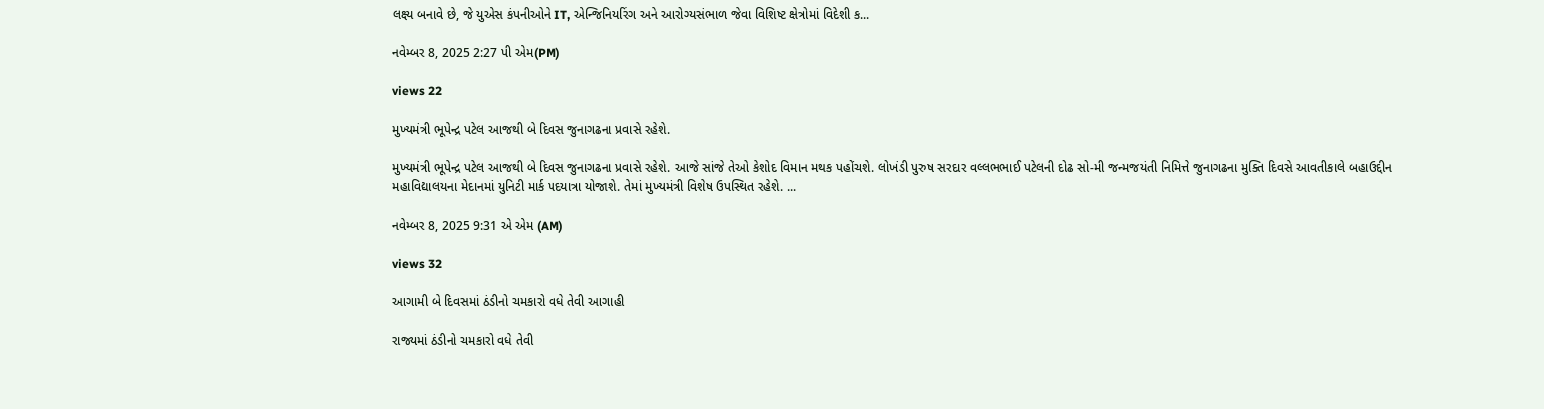લક્ષ્ય બનાવે છે, જે યુએસ કંપનીઓને IT, એન્જિનિયરિંગ અને આરોગ્યસંભાળ જેવા વિશિષ્ટ ક્ષેત્રોમાં વિદેશી ક...

નવેમ્બર 8, 2025 2:27 પી એમ(PM)

views 22

મુખ્યમંત્રી ભૂપેન્દ્ર પટેલ આજથી બે દિવસ જુનાગઢના પ્રવાસે રહેશે.

મુખ્યમંત્રી ભૂપેન્દ્ર પટેલ આજથી બે દિવસ જુનાગઢના પ્રવાસે રહેશે. આજે સાંજે તેઓ કેશોદ વિમાન મથક પહોંચશે. લોખંડી પુરુષ સરદાર વલ્લભભાઈ પટેલની દોઢ સો-મી જન્મજયંતી નિમિત્તે જુનાગઢના મુક્તિ દિવસે આવતીકાલે બહાઉદ્દીન મહાવિદ્યાલયના મેદાનમાં યુનિટી માર્ક પદયાત્રા યોજાશે. તેમાં મુખ્યમંત્રી વિશેષ ઉપસ્થિત રહેશે. ...

નવેમ્બર 8, 2025 9:31 એ એમ (AM)

views 32

આગામી બે દિવસમાં ઠંડીનો ચમકારો વધે તેવી આગાહી

રાજ્યમાં ઠંડીનો ચમકારો વધે તેવી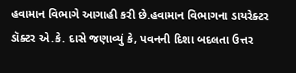હવામાન વિભાગે આગાહી કરી છે.હવામાન વિભાગના ડાયરેક્ટર ડૉક્ટર એ.કે. દાસે જણાવ્યું કે, પવનની દિશા બદલતા ઉત્તર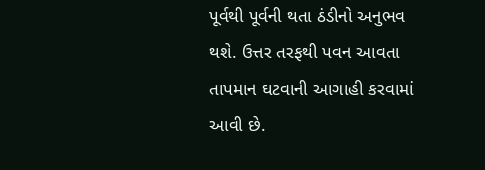પૂર્વથી પૂર્વની થતા ઠંડીનો અનુભવ થશે. ઉત્તર તરફથી પવન આવતા તાપમાન ઘટવાની આગાહી કરવામાં આવી છે.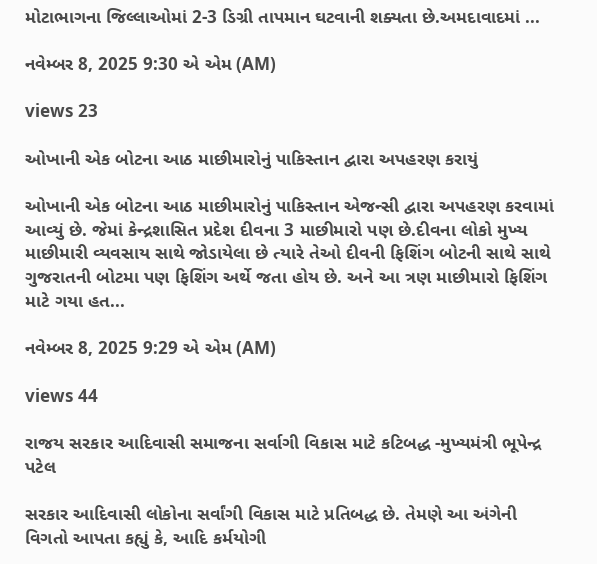મોટાભાગના જિલ્લાઓમાં 2-3 ડિગ્રી તાપમાન ઘટવાની શક્યતા છે.અમદાવાદમાં ...

નવેમ્બર 8, 2025 9:30 એ એમ (AM)

views 23

ઓખાની એક બોટના આઠ માછીમારોનું પાકિસ્તાન દ્વારા અપહરણ કરાયું

ઓખાની એક બોટના આઠ માછીમારોનું પાકિસ્તાન એજન્સી દ્વારા અપહરણ કરવામાં આવ્યું છે. જેમાં કેન્દ્રશાસિત પ્રદેશ દીવના 3 માછીમારો પણ છે.દીવના લોકો મુખ્ય માછીમારી વ્યવસાય સાથે જોડાયેલા છે ત્યારે તેઓ દીવની ફિશિંગ બોટની સાથે સાથે ગુજરાતની બોટમા પણ ફિશિંગ અર્થે જતા હોય છે. અને આ ત્રણ માછીમારો ફિશિંગ માટે ગયા હત...

નવેમ્બર 8, 2025 9:29 એ એમ (AM)

views 44

રાજય સરકાર આદિવાસી સમાજના સર્વાગી વિકાસ માટે કટિબદ્ધ -મુખ્યમંત્રી ભૂપેન્દ્ર પટેલ

સરકાર આદિવાસી લોકોના સર્વાંગી વિકાસ માટે પ્રતિબદ્ધ છે. તેમણે આ અંગેની વિગતો આપતા કહ્યું કે, આદિ કર્મયોગી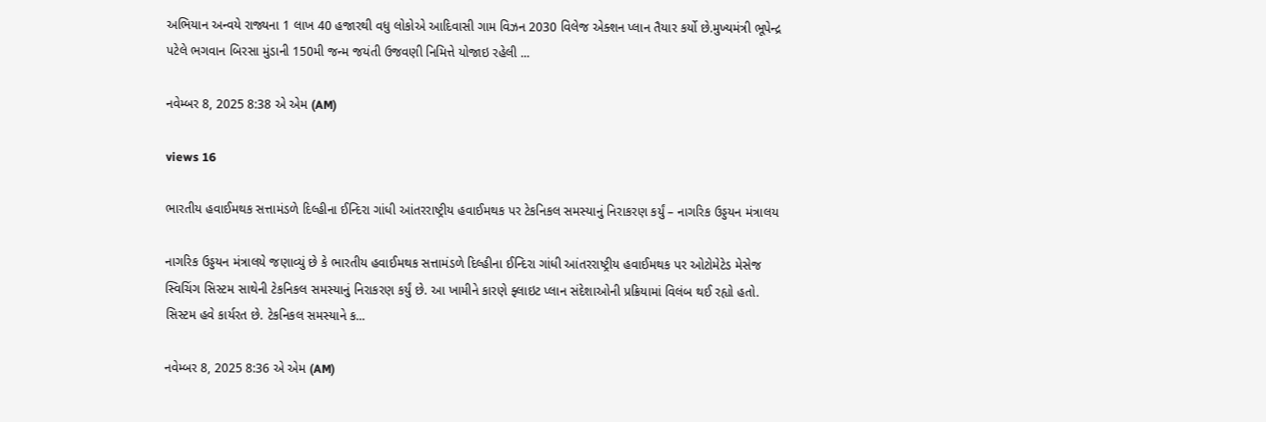અભિયાન અન્વયે રાજ્યના 1 લાખ 40 હજારથી વધુ લોકોએ આદિવાસી ગામ વિઝન 2030 વિલેજ એક્શન પ્લાન તૈયાર કર્યો છે.મુખ્યમંત્રી ભૂપેન્દ્ર પટેલે ભગવાન બિરસા મુંડાની 150મી જન્મ જયંતી ઉજવણી નિમિત્તે યોજાઇ રહેલી ...

નવેમ્બર 8, 2025 8:38 એ એમ (AM)

views 16

ભારતીય હવાઈમથક સત્તામંડળે દિલ્હીના ઈન્દિરા ગાંધી આંતરરાષ્ટ્રીય હવાઈમથક પર ટેકનિકલ સમસ્યાનું નિરાકરણ કર્યું – નાગરિક ઉડ્ડયન મંત્રાલય

નાગરિક ઉડ્ડયન મંત્રાલયે જણાવ્યું છે કે ભારતીય હવાઈમથક સત્તામંડળે દિલ્હીના ઈન્દિરા ગાંધી આંતરરાષ્ટ્રીય હવાઈમથક પર ઓટોમેટેડ મેસેજ સ્વિચિંગ સિસ્ટમ સાથેની ટેકનિકલ સમસ્યાનું નિરાકરણ કર્યું છે. આ ખામીને કારણે ફ્લાઇટ પ્લાન સંદેશાઓની પ્રક્રિયામાં વિલંબ થઈ રહ્યો હતો. સિસ્ટમ હવે કાર્યરત છે. ટેકનિકલ સમસ્યાને ક...

નવેમ્બર 8, 2025 8:36 એ એમ (AM)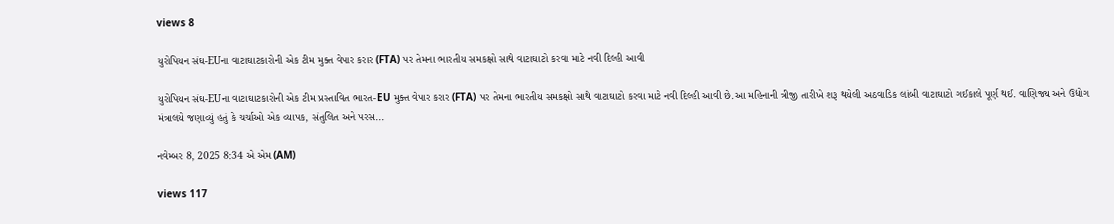views 8

યુરોપિયન સંઘ-EUના વાટાઘાટકારોની એક ટીમ મુક્ત વેપાર કરાર (FTA) પર તેમના ભારતીય સમકક્ષો સાથે વાટાઘાટો કરવા માટે નવી દિલ્હી આવી

યુરોપિયન સંઘ-EUના વાટાઘાટકારોની એક ટીમ પ્રસ્તાવિત ભારત-EU મુક્ત વેપાર કરાર (FTA) પર તેમના ભારતીય સમકક્ષો સાથે વાટાઘાટો કરવા માટે નવી દિલ્હી આવી છે.આ મહિનાની ત્રીજી તારીખે શરૂ થયેલી અઠવાડિક લાંબી વાટાઘાટો ગઈકાલે પૂર્ણ થઈ. વાણિજ્ય અને ઉદ્યોગ મંત્રાલયે જણાવ્યું હતું કે ચર્ચાઓ એક વ્યાપક, સંતુલિત અને પરસ...

નવેમ્બર 8, 2025 8:34 એ એમ (AM)

views 117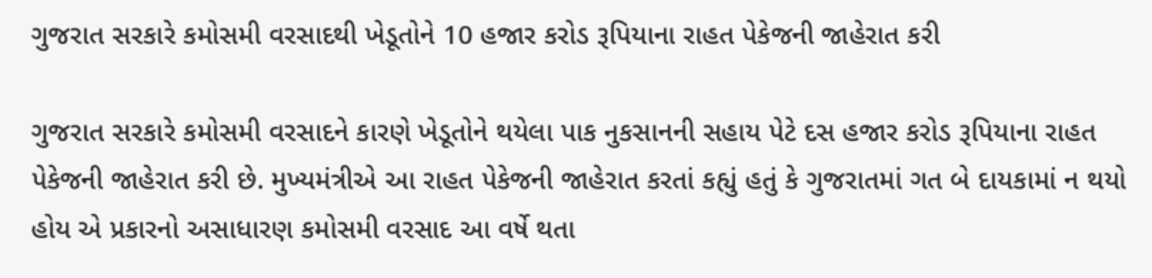ગુજરાત સરકારે કમોસમી વરસાદથી ખેડૂતોને 10 હજાર કરોડ રૂપિયાના રાહત પેકેજની જાહેરાત કરી

ગુજરાત સરકારે કમોસમી વરસાદને કારણે ખેડૂતોને થયેલા પાક નુકસાનની સહાય પેટે દસ હજાર કરોડ રૂપિયાના રાહત પેકેજની જાહેરાત કરી છે. મુખ્યમંત્રીએ આ રાહત પેકેજની જાહેરાત કરતાં કહ્યું હતું કે ગુજરાતમાં ગત બે દાયકામાં ન થયો હોય એ પ્રકારનો અસાધારણ કમોસમી વરસાદ આ વર્ષે થતા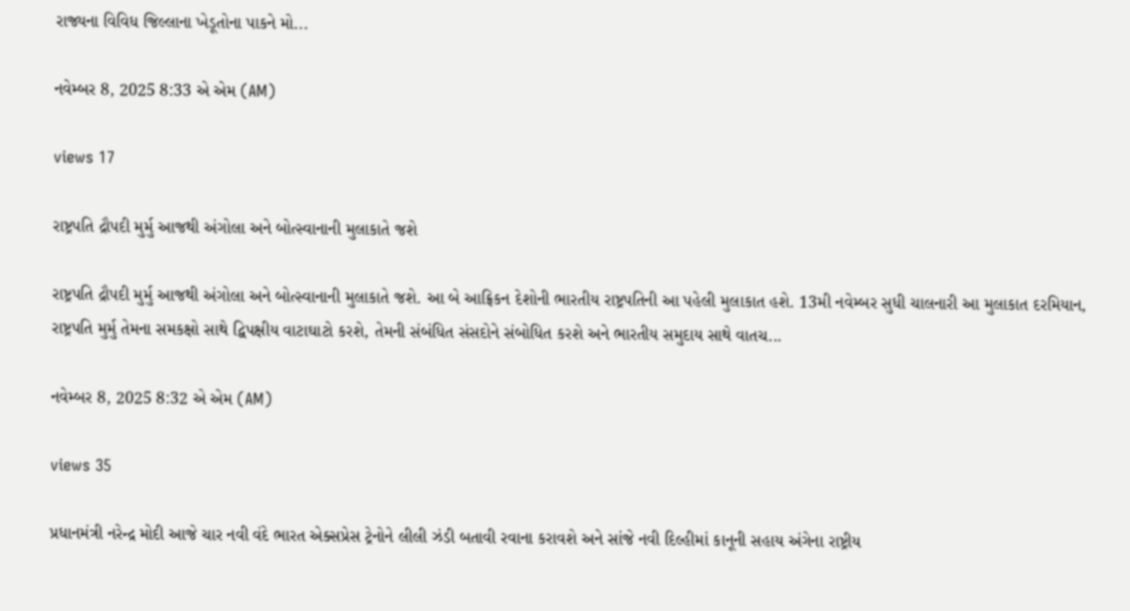રાજ્યના વિવિધ જિલ્લાના ખેડૂતોના પાકને મો...

નવેમ્બર 8, 2025 8:33 એ એમ (AM)

views 17

રાષ્ટ્રપતિ દ્રૌપદી મુર્મુ આજથી અંગોલા અને બોત્સ્વાનાની મુલાકાતે જશે

રાષ્ટ્રપતિ દ્રૌપદી મુર્મુ આજથી અંગોલા અને બોત્સ્વાનાની મુલાકાતે જશે. આ બે આફ્રિકન દેશોની ભારતીય રાષ્ટ્રપતિની આ પહેલી મુલાકાત હશે. 13મી નવેમ્બર સુધી ચાલનારી આ મુલાકાત દરમિયાન, રાષ્ટ્રપતિ મુર્મુ તેમના સમકક્ષો સાથે દ્વિપક્ષીય વાટાઘાટો કરશે, તેમની સંબંધિત સંસદોને સંબોધિત કરશે અને ભારતીય સમુદાય સાથે વાતચ...

નવેમ્બર 8, 2025 8:32 એ એમ (AM)

views 35

પ્રધાનમંત્રી નરેન્દ્ર મોદી આજે ચાર નવી વંદે ભારત એક્સપ્રેસ ટ્રેનોને લીલી ઝંડી બતાવી રવાના કરાવશે અને સાંજે નવી દિલ્હીમાં કાનૂની સહાય અંગેના રાષ્ટ્રીય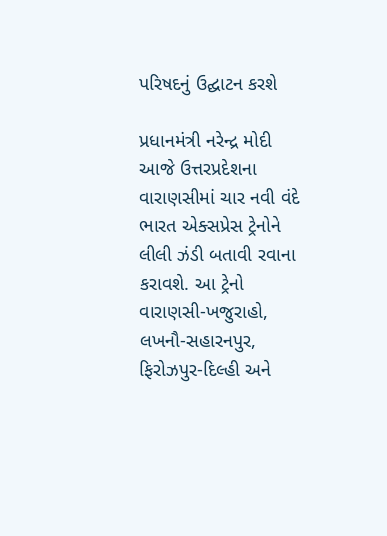પરિષદનું ઉદ્ઘાટન કરશે

પ્રધાનમંત્રી નરેન્દ્ર મોદી આજે ઉત્તરપ્રદેશના વારાણસીમાં ચાર નવી વંદે ભારત એક્સપ્રેસ ટ્રેનોને લીલી ઝંડી બતાવી રવાના કરાવશે. આ ટ્રેનો વારાણસી-ખજુરાહો, લખનૌ-સહારનપુર, ફિરોઝપુર-દિલ્હી અને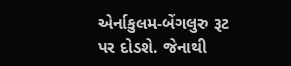એર્નાકુલમ-બેંગલુરુ રૂટ પર દોડશે. જેનાથી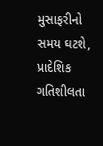મુસાફરીનો સમય ઘટશે, પ્રાદેશિક ગતિશીલતા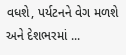વધશે, પર્યટનને વેગ મળશે અને દેશભરમાં ...